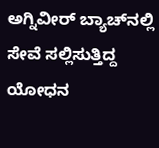ಅಗ್ನಿವೀರ್ ಬ್ಯಾಚ್‌ನಲ್ಲಿ ಸೇವೆ ಸಲ್ಲಿಸುತ್ತಿದ್ದ ಯೋಧನ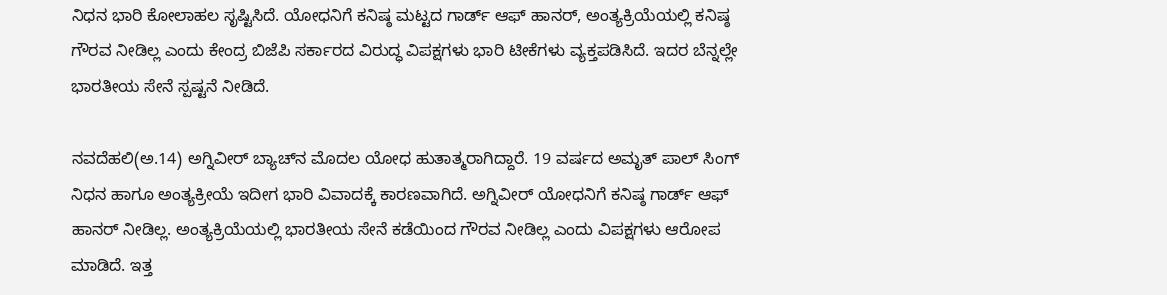ನಿಧನ ಭಾರಿ ಕೋಲಾಹಲ ಸೃಷ್ಟಿಸಿದೆ. ಯೋಧನಿಗೆ ಕನಿಷ್ಠ ಮಟ್ಟದ ಗಾರ್ಡ್ ಆಫ್ ಹಾನರ್, ಅಂತ್ಯಕ್ರಿಯೆಯಲ್ಲಿ ಕನಿಷ್ಠ ಗೌರವ ನೀಡಿಲ್ಲ ಎಂದು ಕೇಂದ್ರ ಬಿಜೆಪಿ ಸರ್ಕಾರದ ವಿರುದ್ಧ ವಿಪಕ್ಷಗಳು ಭಾರಿ ಟೀಕೆಗಳು ವ್ಯಕ್ತಪಡಿಸಿದೆ. ಇದರ ಬೆನ್ನಲ್ಲೇ ಭಾರತೀಯ ಸೇನೆ ಸ್ಪಷ್ಟನೆ ನೀಡಿದೆ.

ನವದೆಹಲಿ(ಅ.14) ಅಗ್ನಿವೀರ್ ಬ್ಯಾಚ್‌ನ ಮೊದಲ ಯೋಧ ಹುತಾತ್ಮರಾಗಿದ್ದಾರೆ. 19 ವರ್ಷದ ಅಮೃತ್ ಪಾಲ್ ಸಿಂಗ್ ನಿಧನ ಹಾಗೂ ಅಂತ್ಯಕ್ರೀಯೆ ಇದೀಗ ಭಾರಿ ವಿವಾದಕ್ಕೆ ಕಾರಣವಾಗಿದೆ. ಅಗ್ನಿವೀರ್ ಯೋಧನಿಗೆ ಕನಿಷ್ಠ ಗಾರ್ಡ್ ಆಫ್ ಹಾನರ್ ನೀಡಿಲ್ಲ. ಅಂತ್ಯಕ್ರಿಯೆಯಲ್ಲಿ ಭಾರತೀಯ ಸೇನೆ ಕಡೆಯಿಂದ ಗೌರವ ನೀಡಿಲ್ಲ ಎಂದು ವಿಪಕ್ಷಗಳು ಆರೋಪ ಮಾಡಿದೆ. ಇತ್ತ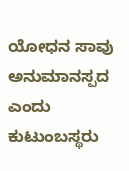ಯೋಧನ ಸಾವು ಅನುಮಾನಸ್ಪದ ಎಂದು ಕುಟುಂಬಸ್ಥರು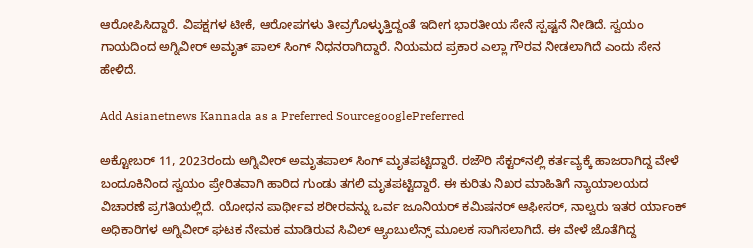ಆರೋಪಿಸಿದ್ದಾರೆ. ವಿಪಕ್ಷಗಳ ಟೀಕೆ, ಆರೋಪಗಳು ತೀವ್ರಗೊಳ್ಳುತ್ತಿದ್ದಂತೆ ಇದೀಗ ಭಾರತೀಯ ಸೇನೆ ಸ್ಪಷ್ಟನೆ ನೀಡಿದೆ. ಸ್ವಯಂ ಗಾಯದಿಂದ ಅಗ್ನಿವೀರ್ ಅಮೃತ್ ಪಾಲ್ ಸಿಂಗ್ ನಿಧನರಾಗಿದ್ದಾರೆ. ನಿಯಮದ ಪ್ರಕಾರ ಎಲ್ಲಾ ಗೌರವ ನೀಡಲಾಗಿದೆ ಎಂದು ಸೇನ ಹೇಳಿದೆ.

Add Asianetnews Kannada as a Preferred SourcegooglePreferred

ಅಕ್ಟೋಬರ್ 11, 2023ರಂದು ಅಗ್ನಿವೀರ್ ಅಮೃತಪಾಲ್ ಸಿಂಗ್ ಮೃತಪಟ್ಟಿದ್ದಾರೆ. ರಜೌರಿ ಸೆಕ್ಟರ್‌ನಲ್ಲಿ ಕರ್ತವ್ಯಕ್ಕೆ ಹಾಜರಾಗಿದ್ದ ವೇಳೆ ಬಂದೂಕಿನಿಂದ ಸ್ವಯಂ ಪ್ರೇರಿತವಾಗಿ ಹಾರಿದ ಗುಂಡು ತಗಲಿ ಮೃತಪಟ್ಟಿದ್ದಾರೆ. ಈ ಕುರಿತು ನಿಖರ ಮಾಹಿತಿಗೆ ನ್ಯಾಯಾಲಯದ ವಿಚಾರಣೆ ಪ್ರಗತಿಯಲ್ಲಿದೆ. ಯೋಧನ ಪಾರ್ಥೀವ ಶರೀರವನ್ನು ಒರ್ವ ಜೂನಿಯರ್ ಕಮಿಷನರ್ ಆಫೀಸರ್, ನಾಲ್ವರು ಇತರ ರ್ಯಾಂಕ್ ಅಧಿಕಾರಿಗಳ ಅಗ್ನಿವೀರ್ ಘಟಕ ನೇಮಕ ಮಾಡಿರುವ ಸಿವಿಲ್ ಆ್ಯಂಬುಲೆನ್ಸ್ ಮೂಲಕ ಸಾಗಿಸಲಾಗಿದೆ. ಈ ವೇಳೆ ಜೊತೆಗಿದ್ದ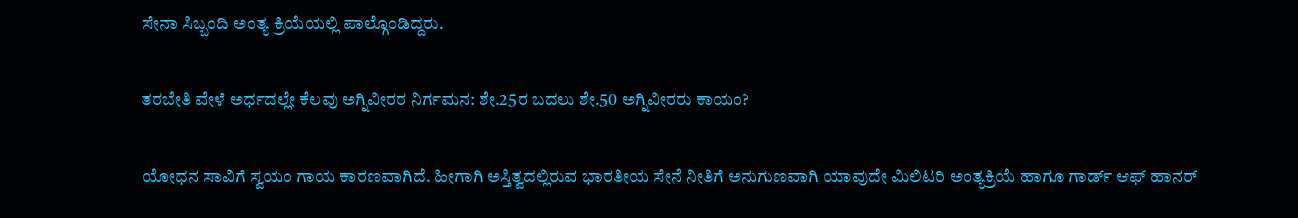ಸೇನಾ ಸಿಬ್ಬಂದಿ ಅಂತ್ಯ ಕ್ರಿಯೆಯಲ್ಲಿ ಪಾಲ್ಗೊಂಡಿದ್ದರು.

ತರಬೇತಿ ವೇಳೆ ಅರ್ಧದಲ್ಲೇ ಕೆಲವು ಅಗ್ನಿವೀರರ ನಿರ್ಗಮನ: ಶೇ.25ರ ಬದಲು ಶೇ.50 ಅಗ್ನಿವೀರರು ಕಾಯಂ?

ಯೋಧನ ಸಾವಿಗೆ ಸ್ವಯಂ ಗಾಯ ಕಾರಣವಾಗಿದೆ. ಹೀಗಾಗಿ ಅಸ್ತಿತ್ವದಲ್ಲಿರುವ ಭಾರತೀಯ ಸೇನೆ ನೀತಿಗೆ ಅನುಗುಣವಾಗಿ ಯಾವುದೇ ಮಿಲಿಟರಿ ಅಂತ್ಯಕ್ರಿಯೆ ಹಾಗೂ ಗಾರ್ಡ್ ಆಫ್ ಹಾನರ್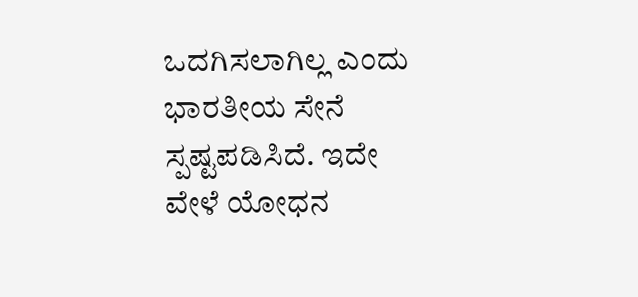ಒದಗಿಸಲಾಗಿಲ್ಲ ಎಂದು ಭಾರತೀಯ ಸೇನೆ ಸ್ಪಷ್ಟಪಡಿಸಿದೆ. ಇದೇ ವೇಳೆ ಯೋಧನ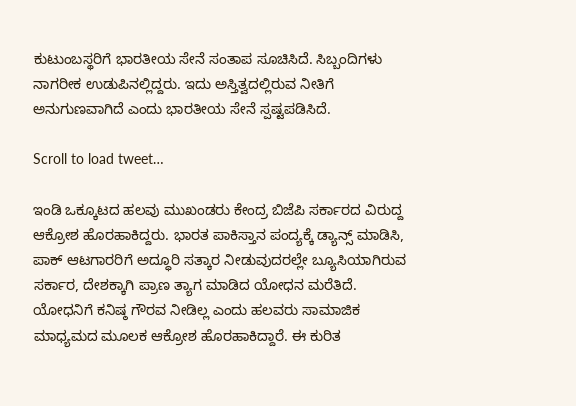ಕುಟುಂಬಸ್ಥರಿಗೆ ಭಾರತೀಯ ಸೇನೆ ಸಂತಾಪ ಸೂಚಿಸಿದೆ. ಸಿಬ್ಬಂದಿಗಳು ನಾಗರೀಕ ಉಡುಪಿನಲ್ಲಿದ್ದರು. ಇದು ಅಸ್ತಿತ್ವದಲ್ಲಿರುವ ನೀತಿಗೆ ಅನುಗುಣವಾಗಿದೆ ಎಂದು ಭಾರತೀಯ ಸೇನೆ ಸ್ಪಷ್ಟಪಡಿಸಿದೆ.

Scroll to load tweet…

ಇಂಡಿ ಒಕ್ಕೂಟದ ಹಲವು ಮುಖಂಡರು ಕೇಂದ್ರ ಬಿಜೆಪಿ ಸರ್ಕಾರದ ವಿರುದ್ದ ಆಕ್ರೋಶ ಹೊರಹಾಕಿದ್ದರು. ಭಾರತ ಪಾಕಿಸ್ತಾನ ಪಂದ್ಯಕ್ಕೆ ಡ್ಯಾನ್ಸ್ ಮಾಡಿಸಿ, ಪಾಕ್ ಆಟಗಾರರಿಗೆ ಅದ್ಧೂರಿ ಸತ್ಕಾರ ನೀಡುವುದರಲ್ಲೇ ಬ್ಯೂಸಿಯಾಗಿರುವ ಸರ್ಕಾರ, ದೇಶಕ್ಕಾಗಿ ಪ್ರಾಣ ತ್ಯಾಗ ಮಾಡಿದ ಯೋಧನ ಮರೆತಿದೆ. ಯೋಧನಿಗೆ ಕನಿಷ್ಠ ಗೌರವ ನೀಡಿಲ್ಲ ಎಂದು ಹಲವರು ಸಾಮಾಜಿಕ ಮಾಧ್ಯಮದ ಮೂಲಕ ಆಕ್ರೋಶ ಹೊರಹಾಕಿದ್ದಾರೆ. ಈ ಕುರಿತ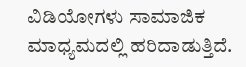ವಿಡಿಯೋಗಳು ಸಾಮಾಜಿಕ ಮಾಧ್ಯಮದಲ್ಲಿ ಹರಿದಾಡುತ್ತಿದೆ.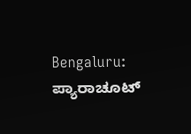Bengaluru: ಪ್ಯಾರಾಚೂಟ್‌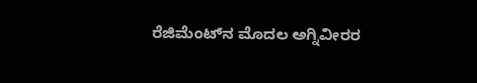ರೆಜಿಮೆಂಟ್‌ನ ಮೊದಲ ಅಗ್ನಿವೀರರ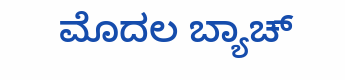ಮೊದಲ ಬ್ಯಾಚ್‌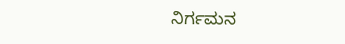ನಿರ್ಗಮನ